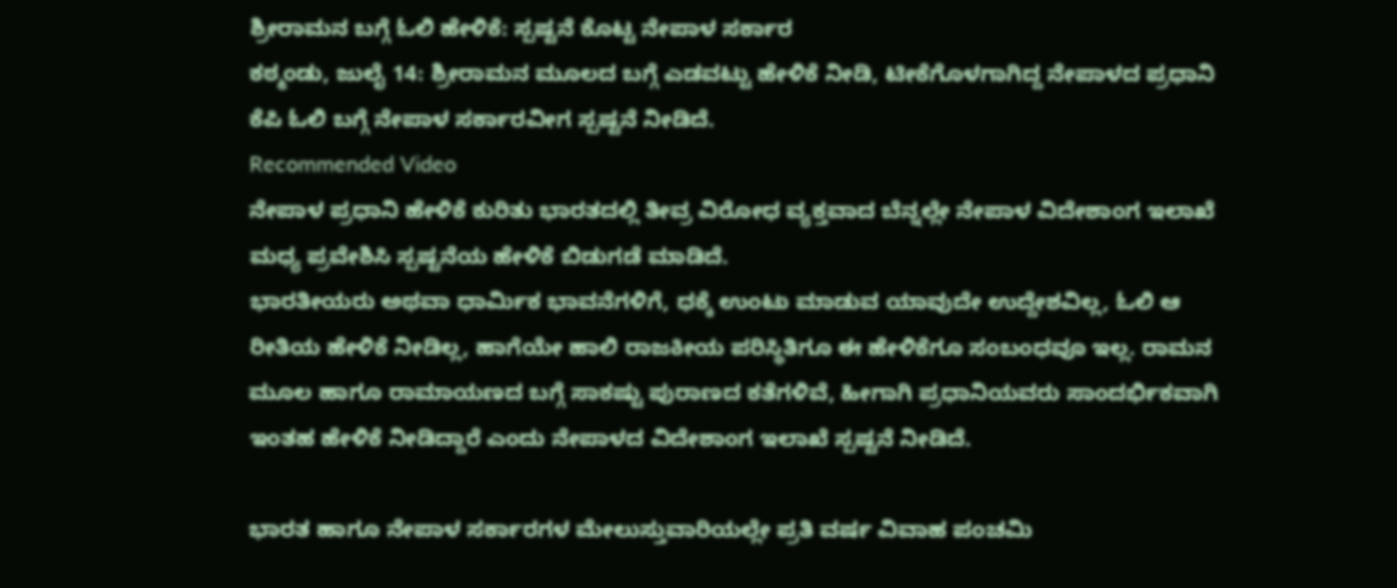ಶ್ರೀರಾಮನ ಬಗ್ಗೆ ಓಲಿ ಹೇಳಿಕೆ: ಸ್ಪಷ್ಟನೆ ಕೊಟ್ಟ ನೇಪಾಳ ಸರ್ಕಾರ
ಕಠ್ಮಂಡು, ಜುಲೈ 14: ಶ್ರೀರಾಮನ ಮೂಲದ ಬಗ್ಗೆ ಎಡವಟ್ಟು ಹೇಳಿಕೆ ನೀಡಿ, ಟೀಕೆಗೊಳಗಾಗಿದ್ದ ನೇಪಾಳದ ಪ್ರಧಾನಿ ಕೆಪಿ ಓಲಿ ಬಗ್ಗೆ ನೇಪಾಳ ಸರ್ಕಾರವೀಗ ಸ್ಪಷ್ಟನೆ ನೀಡಿದೆ.
Recommended Video
ನೇಪಾಳ ಪ್ರಧಾನಿ ಹೇಳಿಕೆ ಕುರಿತು ಭಾರತದಲ್ಲಿ ತೀವ್ರ ವಿರೋಧ ವ್ಯಕ್ತವಾದ ಬೆನ್ನಲ್ಲೇ ನೇಪಾಳ ವಿದೇಶಾಂಗ ಇಲಾಖೆ ಮಧ್ಯ ಪ್ರವೇಶಿಸಿ ಸ್ಪಷ್ಟನೆಯ ಹೇಳಿಕೆ ಬಿಡುಗಡೆ ಮಾಡಿದೆ.
ಭಾರತೀಯರು ಅಥವಾ ಧಾರ್ಮಿಕ ಭಾವನೆಗಳಿಗೆ, ಧಕ್ಕೆ ಉಂಟು ಮಾಡುವ ಯಾವುದೇ ಉದ್ದೇಶವಿಲ್ಲ, ಓಲಿ ಆ ರೀತಿಯ ಹೇಳಿಕೆ ನೀಡಿಲ್ಲ, ಹಾಗೆಯೇ ಹಾಲಿ ರಾಜಕೀಯ ಪರಿಸ್ಥಿತಿಗೂ ಈ ಹೇಳಿಕೆಗೂ ಸಂಬಂಧವೂ ಇಲ್ಲ. ರಾಮನ ಮೂಲ ಹಾಗೂ ರಾಮಾಯಣದ ಬಗ್ಗೆ ಸಾಕಷ್ಟು ಪುರಾಣದ ಕತೆಗಳಿವೆ, ಹೀಗಾಗಿ ಪ್ರಧಾನಿಯವರು ಸಾಂದರ್ಭಿಕವಾಗಿ ಇಂತಹ ಹೇಳಿಕೆ ನೀಡಿದ್ದಾರೆ ಎಂದು ನೇಪಾಳದ ವಿದೇಶಾಂಗ ಇಲಾಖೆ ಸ್ಪಷ್ಟನೆ ನೀಡಿದೆ.

ಭಾರತ ಹಾಗೂ ನೇಪಾಳ ಸರ್ಕಾರಗಳ ಮೇಲುಸ್ತುವಾರಿಯಲ್ಲೇ ಪ್ರತಿ ವರ್ಷ ವಿವಾಹ ಪಂಚಮಿ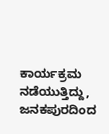ಕಾರ್ಯಕ್ರಮ ನಡೆಯುತ್ತಿದ್ದು, ಜನಕಪುರದಿಂದ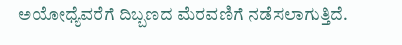ಅಯೋಧ್ಯೆವರೆಗೆ ದಿಬ್ಬಣದ ಮೆರವಣಿಗೆ ನಡೆಸಲಾಗುತ್ತಿದೆ.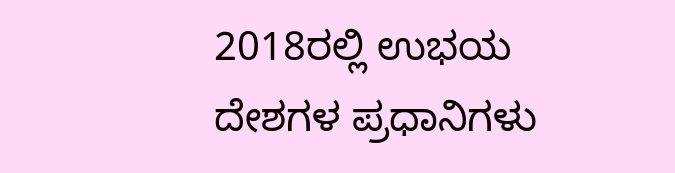2018ರಲ್ಲಿ ಉಭಯ ದೇಶಗಳ ಪ್ರಧಾನಿಗಳು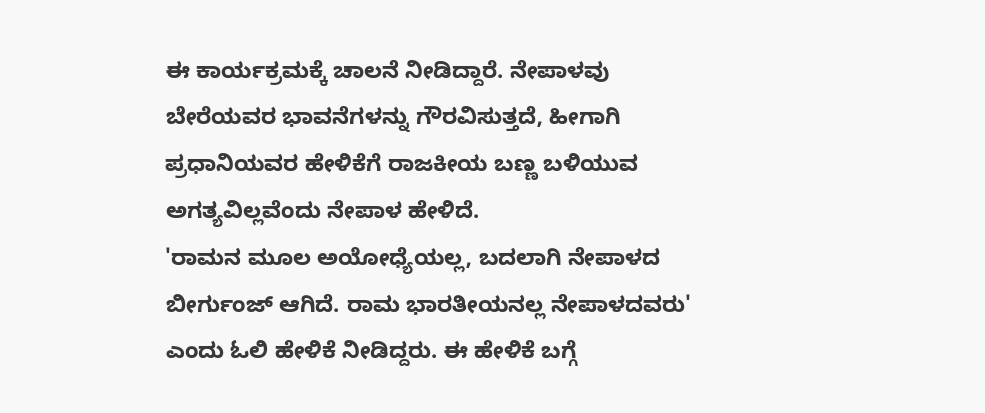ಈ ಕಾರ್ಯಕ್ರಮಕ್ಕೆ ಚಾಲನೆ ನೀಡಿದ್ದಾರೆ. ನೇಪಾಳವು ಬೇರೆಯವರ ಭಾವನೆಗಳನ್ನು ಗೌರವಿಸುತ್ತದೆ, ಹೀಗಾಗಿ ಪ್ರಧಾನಿಯವರ ಹೇಳಿಕೆಗೆ ರಾಜಕೀಯ ಬಣ್ಣ ಬಳಿಯುವ ಅಗತ್ಯವಿಲ್ಲವೆಂದು ನೇಪಾಳ ಹೇಳಿದೆ.
'ರಾಮನ ಮೂಲ ಅಯೋಧ್ಯೆಯಲ್ಲ, ಬದಲಾಗಿ ನೇಪಾಳದ ಬೀರ್ಗುಂಜ್ ಆಗಿದೆ. ರಾಮ ಭಾರತೀಯನಲ್ಲ ನೇಪಾಳದವರು' ಎಂದು ಓಲಿ ಹೇಳಿಕೆ ನೀಡಿದ್ದರು. ಈ ಹೇಳಿಕೆ ಬಗ್ಗೆ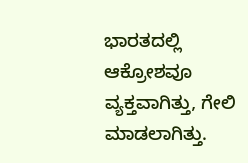ಭಾರತದಲ್ಲಿ ಆಕ್ರೋಶವೂ ವ್ಯಕ್ತವಾಗಿತ್ತು, ಗೇಲಿ ಮಾಡಲಾಗಿತ್ತು.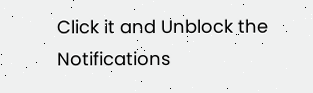Click it and Unblock the Notifications